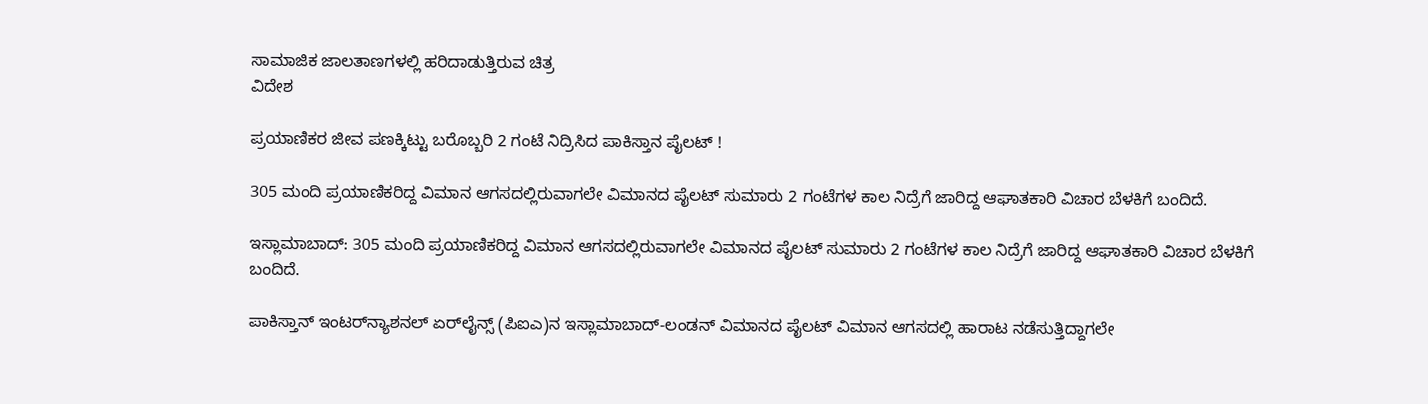ಸಾಮಾಜಿಕ ಜಾಲತಾಣಗಳಲ್ಲಿ ಹರಿದಾಡುತ್ತಿರುವ ಚಿತ್ರ
ವಿದೇಶ

ಪ್ರಯಾಣಿಕರ ಜೀವ ಪಣಕ್ಕಿಟ್ಟು ಬರೊಬ್ಬರಿ 2 ಗಂಟೆ ನಿದ್ರಿಸಿದ ಪಾಕಿಸ್ತಾನ ಪೈಲಟ್ !

305 ಮಂದಿ ಪ್ರಯಾಣಿಕರಿದ್ದ ವಿಮಾನ ಆಗಸದಲ್ಲಿರುವಾಗಲೇ ವಿಮಾನದ ಪೈಲಟ್ ಸುಮಾರು 2 ಗಂಟೆಗಳ ಕಾಲ ನಿದ್ರೆಗೆ ಜಾರಿದ್ದ ಆಘಾತಕಾರಿ ವಿಚಾರ ಬೆಳಕಿಗೆ ಬಂದಿದೆ.

ಇಸ್ಲಾಮಾಬಾದ್: 305 ಮಂದಿ ಪ್ರಯಾಣಿಕರಿದ್ದ ವಿಮಾನ ಆಗಸದಲ್ಲಿರುವಾಗಲೇ ವಿಮಾನದ ಪೈಲಟ್ ಸುಮಾರು 2 ಗಂಟೆಗಳ ಕಾಲ ನಿದ್ರೆಗೆ ಜಾರಿದ್ದ ಆಘಾತಕಾರಿ ವಿಚಾರ ಬೆಳಕಿಗೆ ಬಂದಿದೆ.

ಪಾಕಿಸ್ತಾನ್ ಇಂಟರ್‌ನ್ಯಾಶನಲ್ ಏರ್‌ಲೈನ್ಸ್ (ಪಿಐಎ)ನ ಇಸ್ಲಾಮಾಬಾದ್-ಲಂಡನ್ ವಿಮಾನದ ಪೈಲಟ್ ವಿಮಾನ ಆಗಸದಲ್ಲಿ ಹಾರಾಟ ನಡೆಸುತ್ತಿದ್ದಾಗಲೇ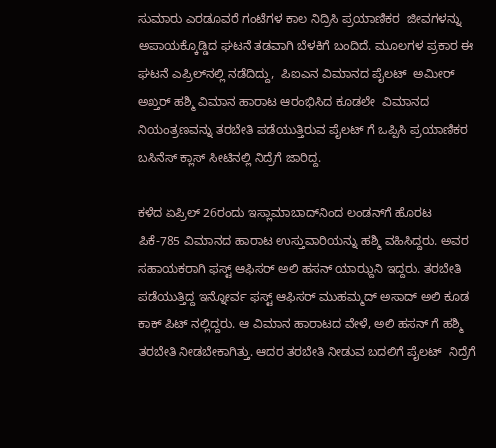ಸುಮಾರು ಎರಡೂವರೆ ಗಂಟೆಗಳ ಕಾಲ ನಿದ್ರಿಸಿ ಪ್ರಯಾಣಿಕರ  ಜೀವಗಳನ್ನು ಅಪಾಯಕ್ಕೊಡ್ಡಿದ ಘಟನೆ ತಡವಾಗಿ ಬೆಳಕಿಗೆ ಬಂದಿದೆ. ಮೂಲಗಳ ಪ್ರಕಾರ ಈ ಘಟನೆ ಎಪ್ರಿಲ್‌ನಲ್ಲಿ ನಡೆದಿದ್ದು,  ಪಿಐಎನ ವಿಮಾನದ ಪೈಲಟ್  ಅಮೀರ್ ಅಖ್ತರ್ ಹಶ್ಮಿ ವಿಮಾನ ಹಾರಾಟ ಆರಂಭಿಸಿದ ಕೂಡಲೇ  ವಿಮಾನದ ನಿಯಂತ್ರಣವನ್ನು ತರಬೇತಿ ಪಡೆಯುತ್ತಿರುವ ಪೈಲಟ್‌ ಗೆ ಒಪ್ಪಿಸಿ ಪ್ರಯಾಣಿಕರ ಬಸಿನೆಸ್ ಕ್ಲಾಸ್ ಸೀಟಿನಲ್ಲಿ ನಿದ್ರೆಗೆ ಜಾರಿದ್ದ.

ಕಳೆದ ಏಪ್ರಿಲ್ 26ರಂದು ಇಸ್ಲಾಮಾಬಾದ್‌ನಿಂದ ಲಂಡನ್‌ಗೆ ಹೊರಟ ಪಿಕೆ-785 ವಿಮಾನದ ಹಾರಾಟ ಉಸ್ತುವಾರಿಯನ್ನು ಹಶ್ಮಿ ವಹಿಸಿದ್ದರು. ಅವರ ಸಹಾಯಕರಾಗಿ ಫಸ್ಟ್ ಆಫಿಸರ್ ಅಲಿ ಹಸನ್ ಯಾಝ್ದನಿ ಇದ್ದರು. ತರಬೇತಿ  ಪಡೆಯುತ್ತಿದ್ದ ಇನ್ನೋರ್ವ ಫಸ್ಟ್ ಆಫಿಸರ್ ಮುಹಮ್ಮದ್ ಅಸಾದ್ ಅಲಿ ಕೂಡ ಕಾಕ್‌ ಪಿಟ್‌ ನಲ್ಲಿದ್ದರು. ಆ ವಿಮಾನ ಹಾರಾಟದ ವೇಳೆ, ಅಲಿ ಹಸನ್‌ ಗೆ ಹಶ್ಮಿ ತರಬೇತಿ ನೀಡಬೇಕಾಗಿತ್ತು. ಆದರ ತರಬೇತಿ ನೀಡುವ ಬದಲಿಗೆ ಪೈಲಟ್  ನಿದ್ರೆಗೆ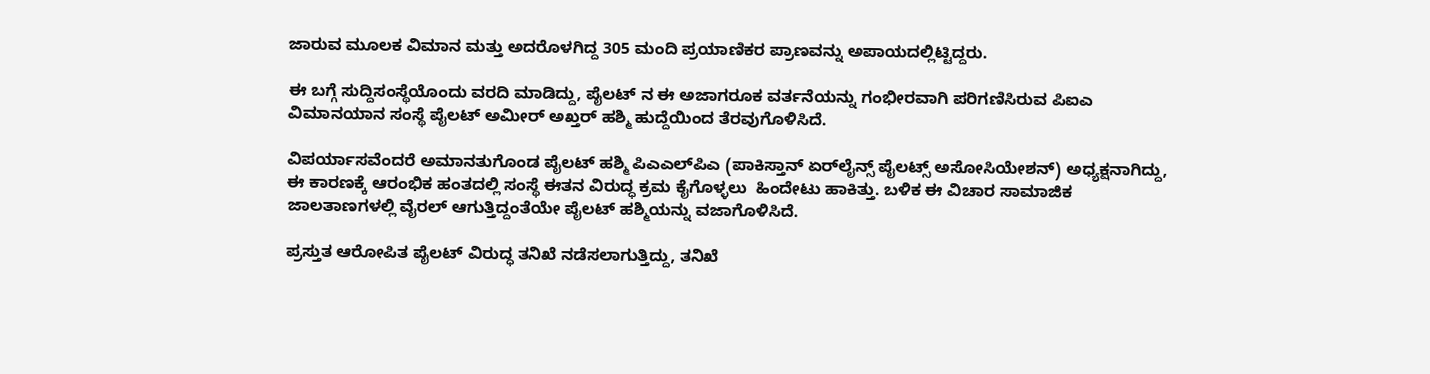ಜಾರುವ ಮೂಲಕ ವಿಮಾನ ಮತ್ತು ಅದರೊಳಗಿದ್ದ 305 ಮಂದಿ ಪ್ರಯಾಣಿಕರ ಪ್ರಾಣವನ್ನು ಅಪಾಯದಲ್ಲಿಟ್ಟಿದ್ದರು.

ಈ ಬಗ್ಗೆ ಸುದ್ದಿಸಂಸ್ಥೆಯೊಂದು ವರದಿ ಮಾಡಿದ್ದು, ಪೈಲಟ್ ನ ಈ ಅಜಾಗರೂಕ ವರ್ತನೆಯನ್ನು ಗಂಭೀರವಾಗಿ ಪರಿಗಣಿಸಿರುವ ಪಿಐಎ ವಿಮಾನಯಾನ ಸಂಸ್ಥೆ ಪೈಲಟ್ ಅಮೀರ್ ಅಖ್ತರ್ ಹಶ್ಮಿ ಹುದ್ದೆಯಿಂದ ತೆರವುಗೊಳಿಸಿದೆ.

ವಿಪರ್ಯಾಸವೆಂದರೆ ಅಮಾನತುಗೊಂಡ ಪೈಲಟ್ ಹಶ್ಮಿ ಪಿಎಎಲ್‌ಪಿಎ (ಪಾಕಿಸ್ತಾನ್ ಏರ್‌ಲೈನ್ಸ್ ಪೈಲಟ್ಸ್ ಅಸೋಸಿಯೇಶನ್) ಅಧ್ಯಕ್ಷನಾಗಿದ್ದು, ಈ ಕಾರಣಕ್ಕೆ ಆರಂಭಿಕ ಹಂತದಲ್ಲಿ ಸಂಸ್ಥೆ ಈತನ ವಿರುದ್ಧ ಕ್ರಮ ಕೈಗೊಳ್ಳಲು  ಹಿಂದೇಟು ಹಾಕಿತ್ತು. ಬಳಿಕ ಈ ವಿಚಾರ ಸಾಮಾಜಿಕ ಜಾಲತಾಣಗಳಲ್ಲಿ ವೈರಲ್ ಆಗುತ್ತಿದ್ದಂತೆಯೇ ಪೈಲಟ್ ಹಶ್ಮಿಯನ್ನು ವಜಾಗೊಳಿಸಿದೆ.

ಪ್ರಸ್ತುತ ಆರೋಪಿತ ಪೈಲಟ್ ವಿರುದ್ಧ ತನಿಖೆ ನಡೆಸಲಾಗುತ್ತಿದ್ದು, ತನಿಖೆ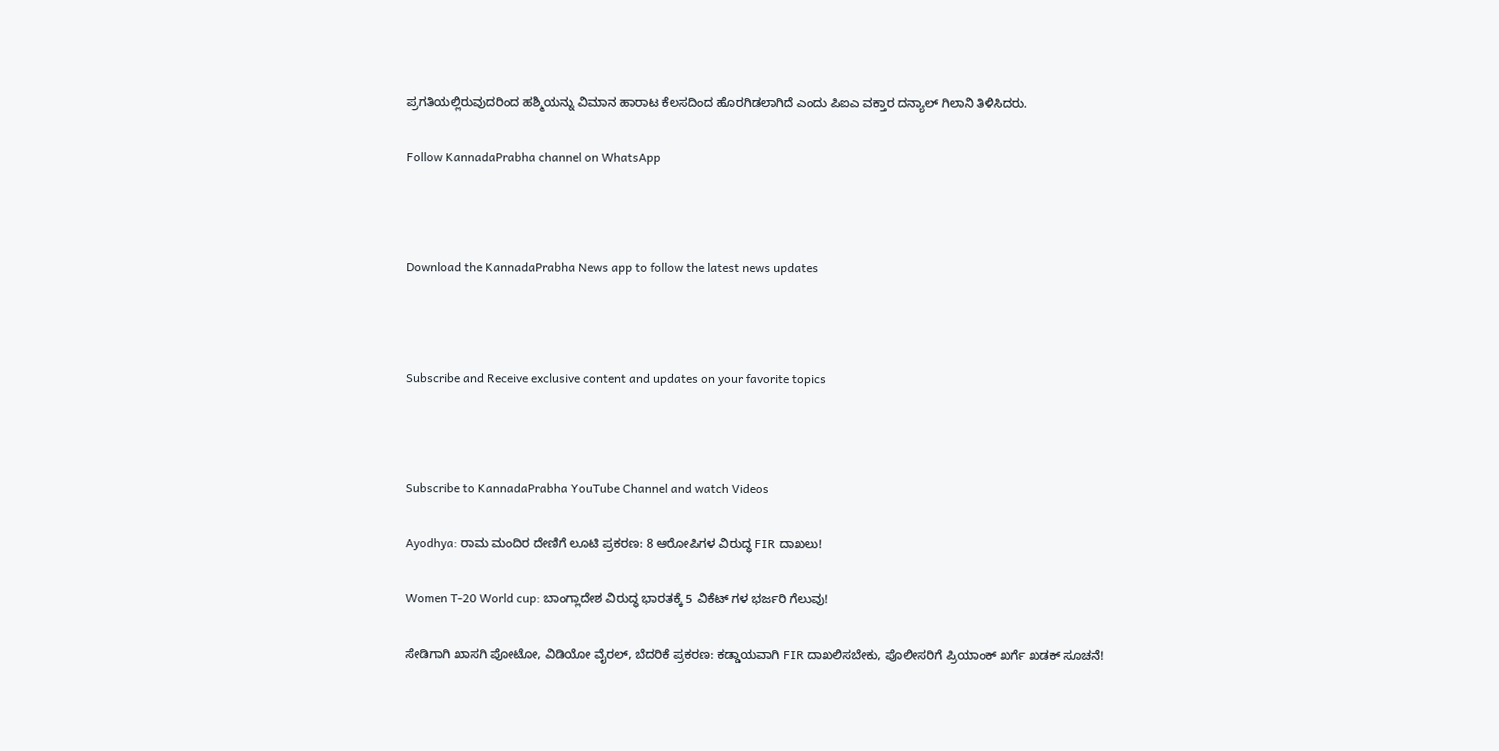ಪ್ರಗತಿಯಲ್ಲಿರುವುದರಿಂದ ಹಶ್ಮಿಯನ್ನು ವಿಮಾನ ಹಾರಾಟ ಕೆಲಸದಿಂದ ಹೊರಗಿಡಲಾಗಿದೆ ಎಂದು ಪಿಐಎ ವಕ್ತಾರ ದನ್ಯಾಲ್ ಗಿಲಾನಿ ತಿಳಿಸಿದರು.

Follow KannadaPrabha channel on WhatsApp



Download the KannadaPrabha News app to follow the latest news updates



Subscribe and Receive exclusive content and updates on your favorite topics



Subscribe to KannadaPrabha YouTube Channel and watch Videos

Ayodhya: ರಾಮ ಮಂದಿರ ದೇಣಿಗೆ ಲೂಟಿ ಪ್ರಕರಣ: 8 ಆರೋಪಿಗಳ ವಿರುದ್ಧ FIR ದಾಖಲು!

Women T-20 World cup: ಬಾಂಗ್ಲಾದೇಶ ವಿರುದ್ಧ ಭಾರತಕ್ಕೆ 5 ವಿಕೆಟ್ ಗಳ ಭರ್ಜರಿ ಗೆಲುವು!

ಸೇಡಿಗಾಗಿ ಖಾಸಗಿ ಪೋಟೋ, ವಿಡಿಯೋ ವೈರಲ್, ಬೆದರಿಕೆ ಪ್ರಕರಣ: ಕಡ್ಡಾಯವಾಗಿ FIR ದಾಖಲಿಸಬೇಕು, ಪೊಲೀಸರಿಗೆ ಪ್ರಿಯಾಂಕ್ ಖರ್ಗೆ ಖಡಕ್ ಸೂಚನೆ!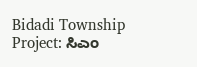Bidadi Township Project: ಸಿಎಂ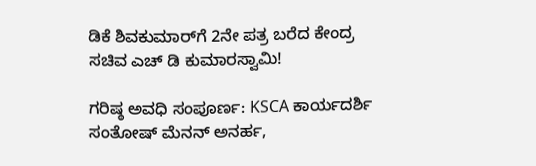ಡಿಕೆ ಶಿವಕುಮಾರ್‌ಗೆ 2ನೇ ಪತ್ರ ಬರೆದ ಕೇಂದ್ರ ಸಚಿವ ಎಚ್‌ ಡಿ ಕುಮಾರಸ್ವಾಮಿ!

ಗರಿಷ್ಠ ಅವಧಿ ಸಂಪೂರ್ಣ: KSCA ಕಾರ್ಯದರ್ಶಿ ಸಂತೋಷ್ ಮೆನನ್ ಅನರ್ಹ,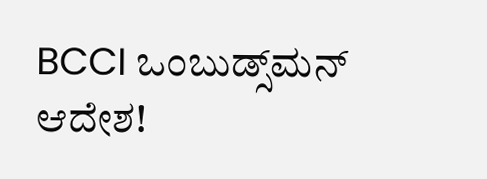BCCI ಒಂಬುಡ್ಸ್‌ಮನ್ ಆದೇಶ!